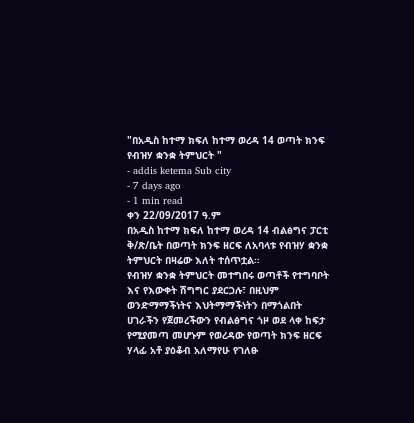"በአዲስ ከተማ ክፍለ ከተማ ወረዳ 14 ወጣት ክንፍ የብዝሃ ቋንቋ ትምህርት "
- addis ketema Sub city
- 7 days ago
- 1 min read
ቀን 22/09/2017 ዓ.ም
በአዲስ ከተማ ክፍለ ከተማ ወረዳ 14 ብልፅግና ፓርቲ ቅ/ጽ/ቤት በወጣት ክንፍ ዘርፍ ለአባላቱ የብዝሃ ቋንቋ ትምህርት በዛሬው እለት ተሰጥቷል።
የብዝሃ ቋንቋ ትምህርት መተግበሩ ወጣቶች የተግባቦት እና የእውቀት ሽግግር ያደርጋሉ፣ በዚህም ወንድማማችነትና እህትማማችነትን በማጎልበት ሀገራችን የጀመረችውን የብልፅግና ጎዞ ወደ ላቀ ከፍታ የሚያመጣ መሆኑም የወረዳው የወጣት ክንፍ ዘርፍ ሃላፊ አቶ ያዕቆብ አለማየሁ የገለፁ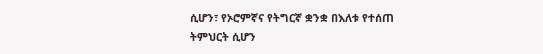ሲሆን፣ የኦሮምኛና የትግርኛ ቋንቋ በእለቱ የተሰጠ ትምህርት ሲሆን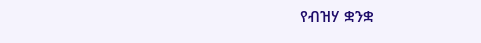የብዝሃ ቋንቋ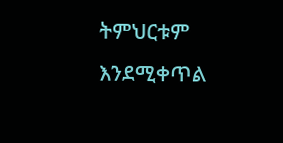ትምህርቱም እንደሚቀጥል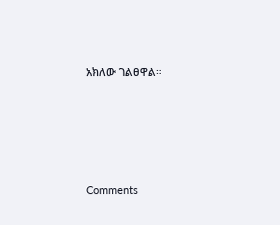አክለው ገልፀዋል።





Comments